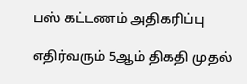பஸ் கட்டணம் அதிகரிப்பு

எதிர்வரும் 5ஆம் திகதி முதல்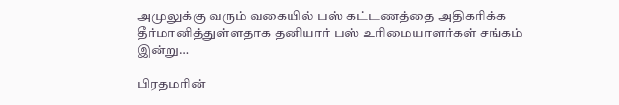அமுலுக்கு வரும் வகையில் பஸ் கட்டணத்தை அதிகரிக்க தீர்மானித்துள்ளதாக தனியார் பஸ் உரிமையாளர்கள் சங்கம் இன்று…

பிரதமரின்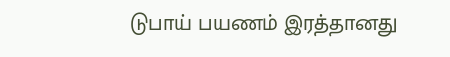டுபாய் பயணம் இரத்தானது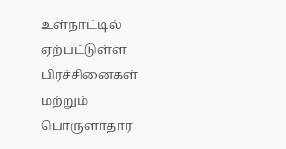உள்நாட்டில் ஏற்பட்டுள்ள பிரச்சினைகள் மற்றும் பொருளாதார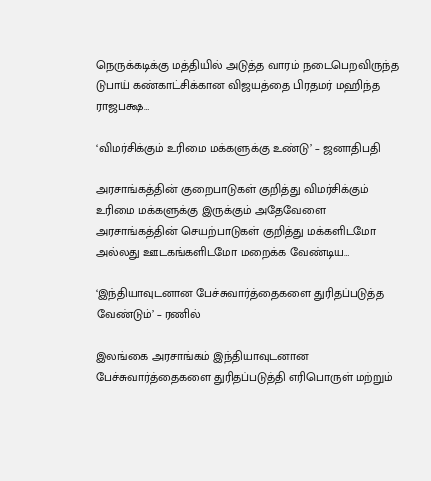நெருக்கடிக்கு மத்தியில் அடுத்த வாரம் நடைபெறவிருந்த டுபாய் கண்காட்சிக்கான விஜயத்தை பிரதமர் மஹிந்த ராஜபக்ஷ…

‘விமர்சிக்கும் உரிமை மக்களுக்கு உண்டு’ – ஜனாதிபதி

அரசாங்கத்தின் குறைபாடுகள் குறித்து விமர்சிக்கும் உரிமை மக்களுக்கு இருக்கும் அதேவேளை அரசாங்கத்தின் செயற்பாடுகள் குறித்து மக்களிடமோ அல்லது ஊடகங்களிடமோ மறைக்க வேண்டிய…

‘இந்தியாவுடனான பேச்சுவார்த்தைகளை துரிதப்படுத்த வேண்டும்’ – ரணில்

இலங்கை அரசாங்கம் இந்தியாவுடனான பேச்சுவார்த்தைகளை துரிதப்படுத்தி எரிபொருள் மற்றும்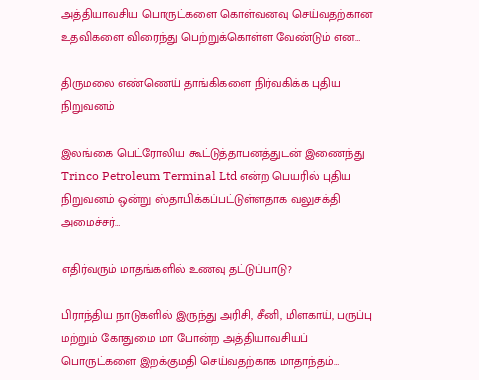அத்தியாவசிய பொருட்களை கொள்வனவு செய்வதற்கான உதவிகளை விரைந்து பெற்றுக்கொள்ள வேண்டும் என…

திருமலை எண்ணெய் தாங்கிகளை நிர்வகிக்க புதிய நிறுவனம்

இலங்கை பெட்ரோலிய கூட்டுத்தாபனத்துடன் இணைந்து Trinco Petroleum Terminal Ltd என்ற பெயரில் புதிய நிறுவனம் ஒன்று ஸ்தாபிக்கப்பட்டுள்ளதாக வலுசக்தி அமைச்சர்…

எதிர்வரும் மாதங்களில் உணவு தட்டுப்பாடு?

பிராந்திய நாடுகளில் இருந்து அரிசி, சீனி, மிளகாய், பருப்பு மற்றும் கோதுமை மா போன்ற அத்தியாவசியப் பொருட்களை இறக்குமதி செய்வதற்காக மாதாந்தம்…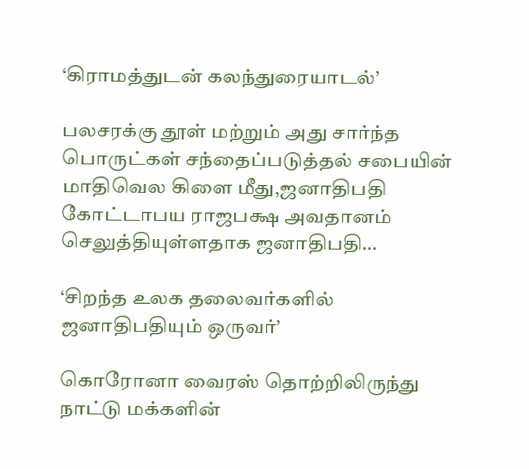‘கிராமத்துடன் கலந்துரையாடல்’

பலசரக்கு தூள் மற்றும் அது சார்ந்த பொருட்கள் சந்தைப்படுத்தல் சபையின் மாதிவெல கிளை மீது,ஜனாதிபதி கோட்டாபய ராஜபக்ஷ அவதானம் செலுத்தியுள்ளதாக ஜனாதிபதி…

‘சிறந்த உலக தலைவர்களில் ஜனாதிபதியும் ஒருவர்’

கொரோனா வைரஸ் தொற்றிலிருந்து நாட்டு மக்களின்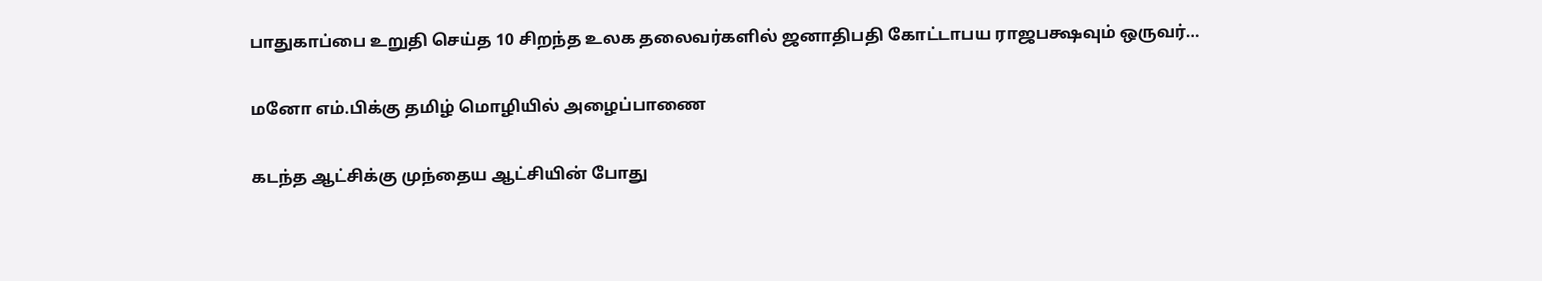பாதுகாப்பை உறுதி செய்த 10 சிறந்த உலக தலைவர்களில் ஜனாதிபதி கோட்டாபய ராஜபக்ஷவும் ஒருவர்…

மனோ எம்.பிக்கு தமிழ் மொழியில் அழைப்பாணை

கடந்த ஆட்சிக்கு முந்தைய ஆட்சியின் போது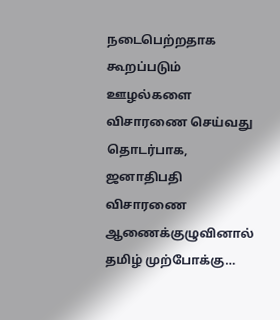நடைபெற்றதாக கூறப்படும் ஊழல்களை விசாரணை செய்வது தொடர்பாக, ஜனாதிபதி விசாரணை ஆணைக்குழுவினால் தமிழ் முற்போக்கு…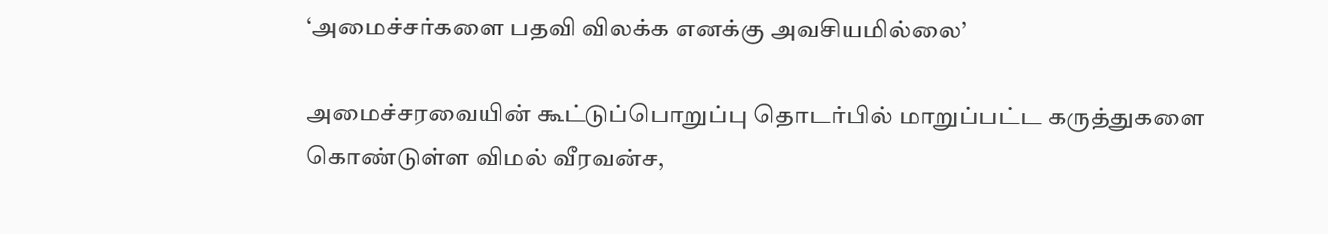‘அமைச்சர்களை பதவி விலக்க எனக்கு அவசியமில்லை’

அமைச்சரவையின் கூட்டுப்பொறுப்பு தொடர்பில் மாறுப்பட்ட கருத்துகளை கொண்டுள்ள விமல் வீரவன்ச,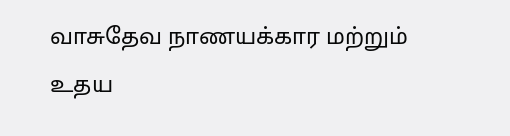வாசுதேவ நாணயக்கார மற்றும் உதய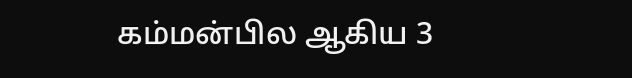கம்மன்பில ஆகிய 3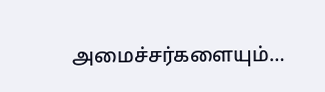அமைச்சர்களையும்…